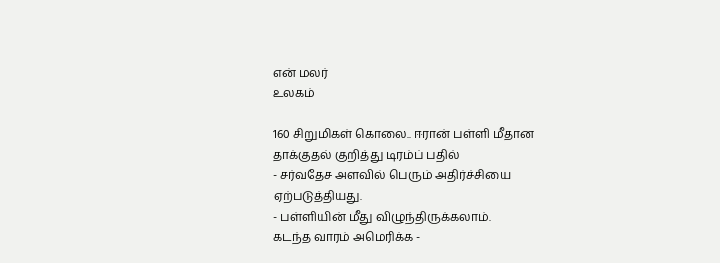என் மலர்
உலகம்

160 சிறுமிகள் கொலை.. ஈரான் பள்ளி மீதான தாக்குதல் குறித்து டிரம்ப் பதில்
- சர்வதேச அளவில் பெரும் அதிர்ச்சியை ஏற்படுத்தியது.
- பள்ளியின் மீது விழுந்திருக்கலாம்.
கடந்த வாரம் அமெரிக்க -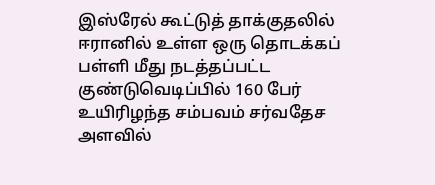இஸ்ரேல் கூட்டுத் தாக்குதலில் ஈரானில் உள்ள ஒரு தொடக்கப் பள்ளி மீது நடத்தப்பட்ட குண்டுவெடிப்பில் 160 பேர் உயிரிழந்த சம்பவம் சர்வதேச அளவில்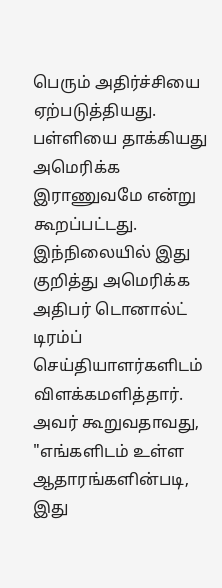பெரும் அதிர்ச்சியை ஏற்படுத்தியது. பள்ளியை தாக்கியது அமெரிக்க இராணுவமே என்று கூறப்பட்டது.
இந்நிலையில் இது குறித்து அமெரிக்க அதிபர் டொனால்ட் டிரம்ப் செய்தியாளர்களிடம் விளக்கமளித்தார்.
அவர் கூறுவதாவது, "எங்களிடம் உள்ள ஆதாரங்களின்படி, இது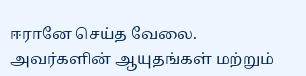ஈரானே செய்த வேலை. அவர்களின் ஆயுதங்கள் மற்றும்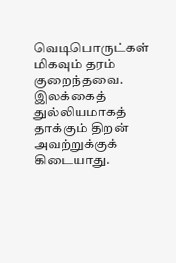வெடிபொருட்கள் மிகவும் தரம் குறைந்தவை.
இலக்கைத் துல்லியமாகத் தாக்கும் திறன் அவற்றுக்குக் கிடையாது.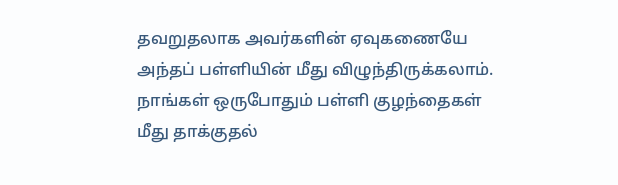தவறுதலாக அவர்களின் ஏவுகணையே அந்தப் பள்ளியின் மீது விழுந்திருக்கலாம். நாங்கள் ஒருபோதும் பள்ளி குழந்தைகள் மீது தாக்குதல்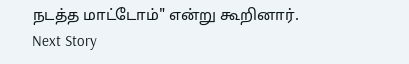நடத்த மாட்டோம்" என்று கூறினார்.
Next Story